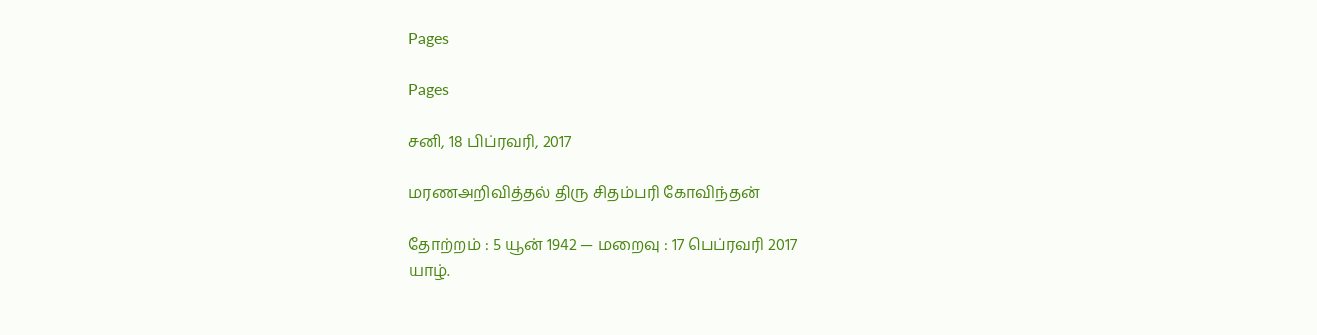Pages

Pages

சனி, 18 பிப்ரவரி, 2017

மரணஅறிவித்தல் திரு சிதம்பரி கோவிந்தன்

தோற்றம் : 5 யூன் 1942 — மறைவு : 17 பெப்ரவரி 2017
யாழ்.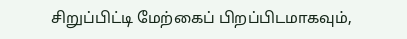சிறுப்பிட்டி மேற்கைப் பிறப்பிடமாகவும்,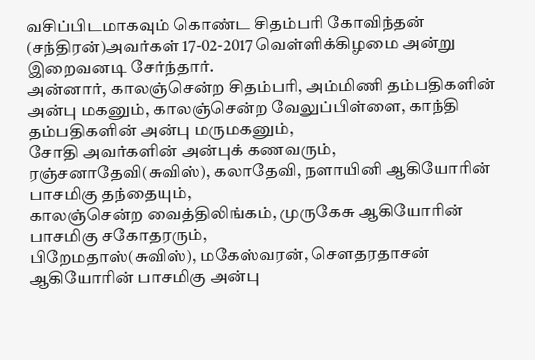வசிப்பிடமாகவும் கொண்ட சிதம்பரி கோவிந்தன் (சந்திரன்)அவர்கள் 17-02-2017 வெள்ளிக்கிழமை அன்று இறைவனடி சேர்ந்தார்.
அன்னார், காலஞ்சென்ற சிதம்பரி, அம்மிணி தம்பதிகளின் அன்பு மகனும், காலஞ்சென்ற வேலுப்பிள்ளை, காந்தி தம்பதிகளின் அன்பு மருமகனும்,
சோதி அவர்களின் அன்புக் கணவரும்,
ரஞ்சனாதேவி(சுவிஸ்), கலாதேவி, நளாயினி ஆகியோரின் பாசமிகு தந்தையும்,
காலஞ்சென்ற வைத்திலிங்கம், முருகேசு ஆகியோரின் பாசமிகு சகோதரரும்,
பிறேமதாஸ்(சுவிஸ்), மகேஸ்வரன், செளதரதாசன் ஆகியோரின் பாசமிகு அன்பு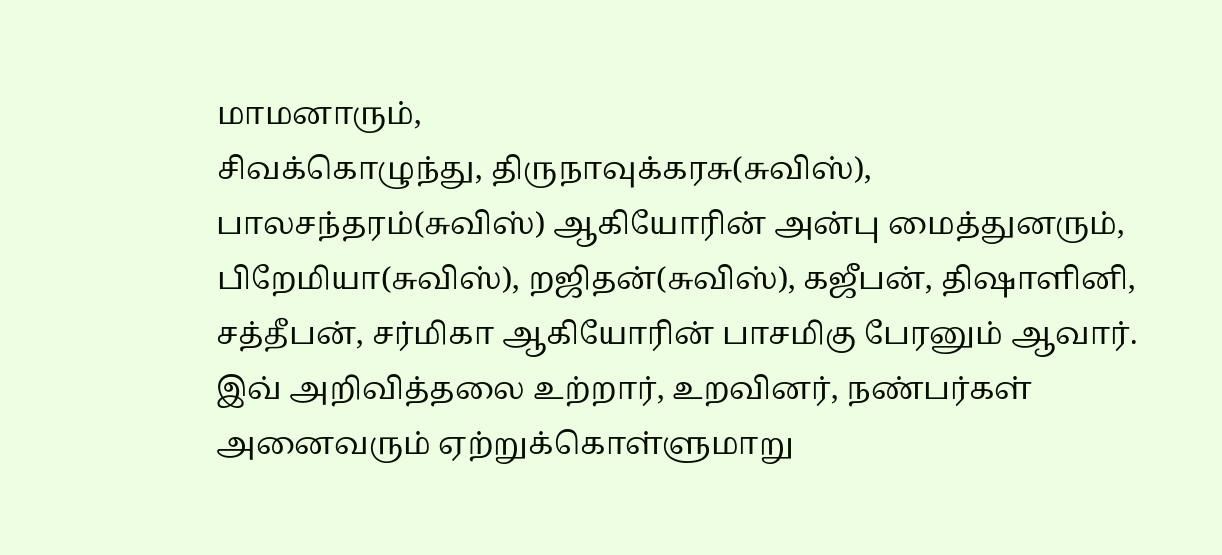மாமனாரும்,
சிவக்கொழுந்து, திருநாவுக்கரசு(சுவிஸ்), பாலசந்தரம்(சுவிஸ்) ஆகியோரின் அன்பு மைத்துனரும்,
பிறேமியா(சுவிஸ்), றஜிதன்(சுவிஸ்), கஜீபன், திஷாளினி, சத்தீபன், சர்மிகா ஆகியோரின் பாசமிகு பேரனும் ஆவார்.
இவ் அறிவித்தலை உற்றார், உறவினர், நண்பர்கள் அனைவரும் ஏற்றுக்கொள்ளுமாறு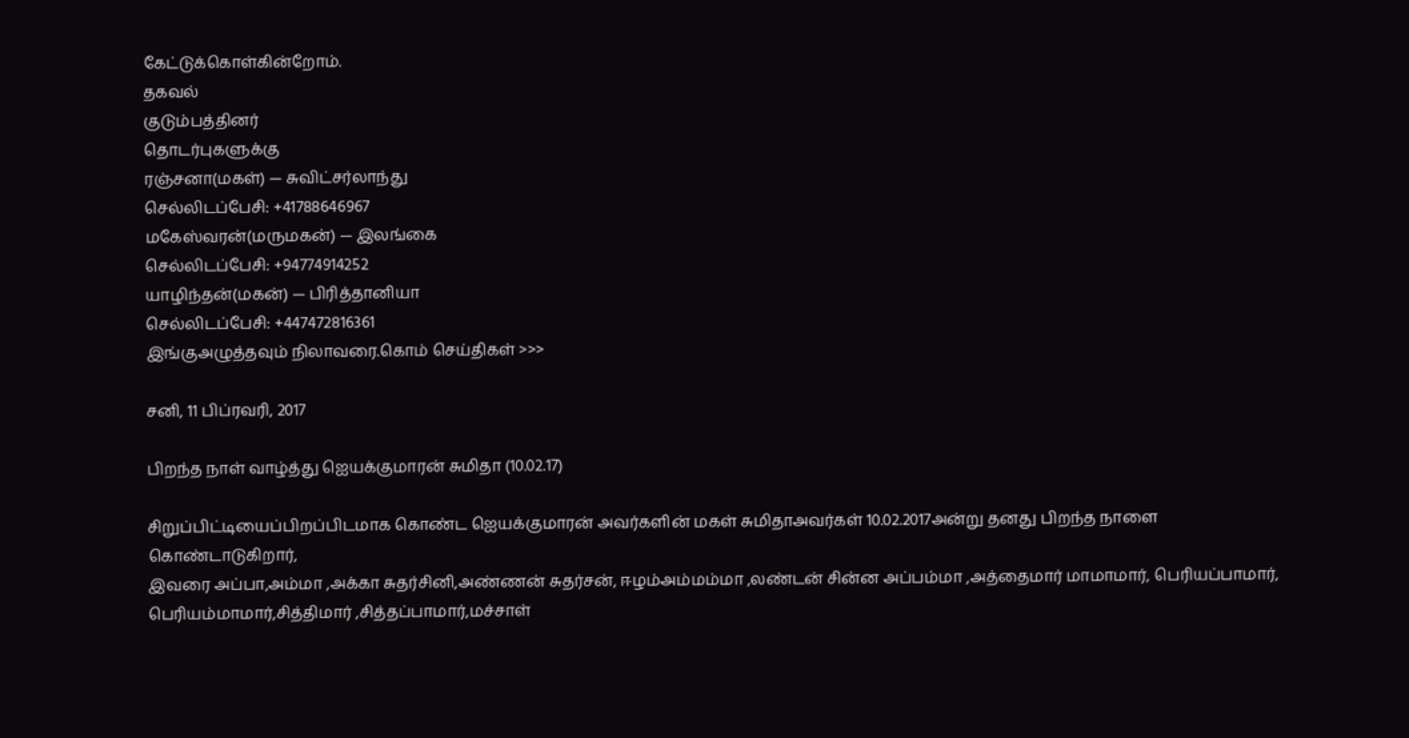கேட்டுக்கொள்கின்றோம்.
தகவல்
குடும்பத்தினர்
தொடர்புகளுக்கு
ரஞ்சனா(மகள்) — சுவிட்சர்லாந்து
செல்லிடப்பேசி: +41788646967
மகேஸ்வரன்(மருமகன்) — இலங்கை
செல்லிடப்பேசி: +94774914252
யாழிந்தன்(மகன்) — பிரித்தானியா
செல்லிடப்பேசி: +447472816361
இங்குஅழுத்தவும் நிலாவரை.கொம் செய்திகள் >>>

சனி, 11 பிப்ரவரி, 2017

பிறந்த நாள் வாழ்த்து ஐெயக்குமாரன் சுமிதா (10.02.17)

சிறுப்பிட்டியைப்பிறப்பிடமாக கொண்ட ஐெயக்குமாரன் அவர்களின் மகள் சுமிதாஅவர்கள் 10.02.2017அன்று தனது பிறந்த நாளை
கொண்டாடுகிறார்,
இவரை அப்பா,அம்மா ,அக்கா சுதர்சினி,அண்ணன் சுதர்சன், ஈழம்அம்மம்மா ,லண்டன் சின்ன அப்பம்மா ,அத்தைமார் மாமாமார், பெரியப்பாமார், பெரியம்மாமார்,சித்திமார் ,சித்தப்பாமார்,மச்சாள்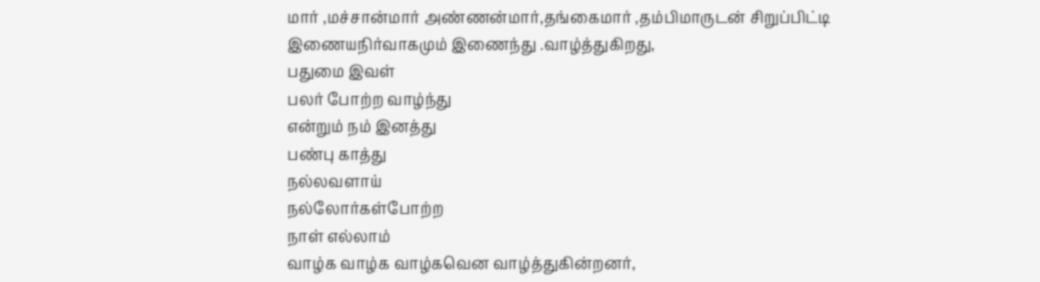மார் ,மச்சான்மார் அண்ணன்மார்,தங்கைமார் ,தம்பிமாருடன் சிறுப்பிட்டி இணையநிர்வாகமும் இணைந்து .வாழ்த்துகிறது,
பதுமை இவள்
பலர் போற்ற வாழ்ந்து
என்றும் நம் இனத்து
பண்பு காத்து
நல்லவளாய்
நல்லோர்கள்போற்ற
நாள் எல்லாம்
வாழ்க வாழ்க வாழ்கவென வாழ்த்துகின்றனர்,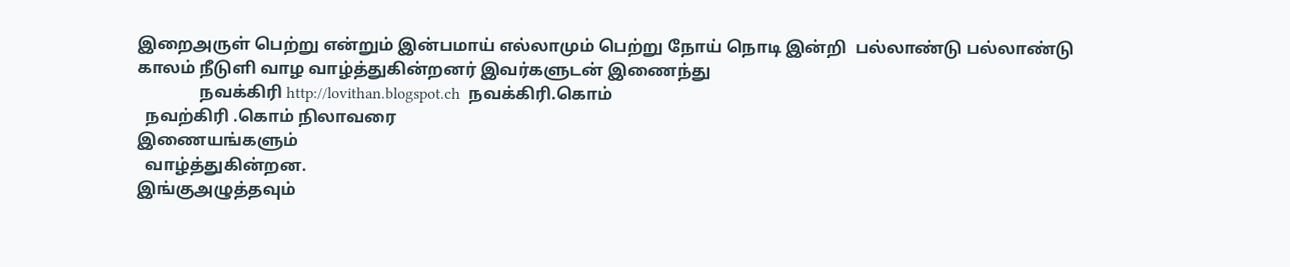இறைஅருள் பெற்று என்றும் இன்பமாய் எல்லாமும் பெற்று நோய் நொடி இன்றி  பல்லாண்டு பல்லாண்டு காலம் நீடுளி வாழ வாழ்த்துகின்றனர் இவர்களுடன் இணைந்து
               நவக்கிரி http://lovithan.blogspot.ch  நவக்கிரி.கொம்
  நவற்கிரி .கொம் நிலாவரை
இணையங்களும்
  வாழ்த்துகின்றன.
இங்குஅழுத்தவும்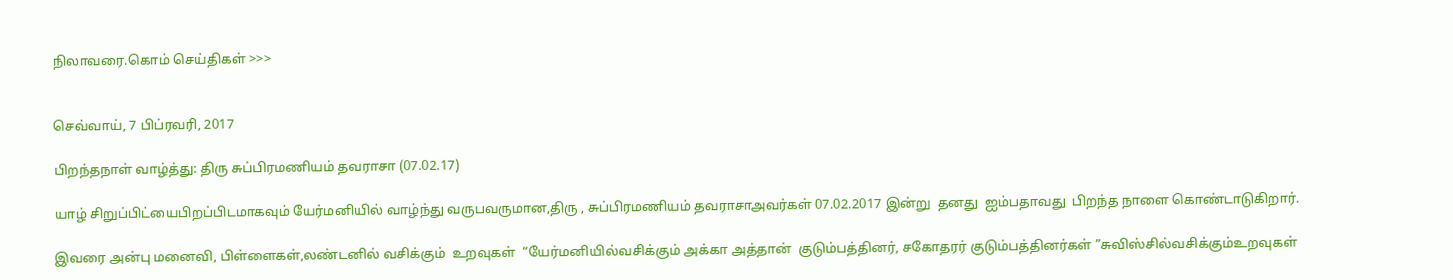நிலாவரை.கொம் செய்திகள் >>>


செவ்வாய், 7 பிப்ரவரி, 2017

பிறந்தநாள் வாழ்த்து: திரு சுப்பிரமணியம் தவராசா (07.02.17)

யாழ் சிறுப்பிட்யைபிறப்பிடமாகவும் யேர்மனியில் வாழ்ந்து வருபவருமான,திரு , சுப்பிரமணியம் தவராசாஅவர்கள் 07.02.2017 இன்று  தனது  ஐம்பதாவது  பிறந்த நாளை கொண்டாடுகிறார்.

இவரை அன்பு மனைவி, பிள்ளைகள்,லண்டனில் வசிக்கும்  உறவுகள்  “யேர்மனியில்வசிக்கும் அக்கா அத்தான்  குடும்பத்தினர், சகோதரர் குடும்பத்தினர்கள் ”சுவிஸ்சில்வசிக்கும்உறவுகள்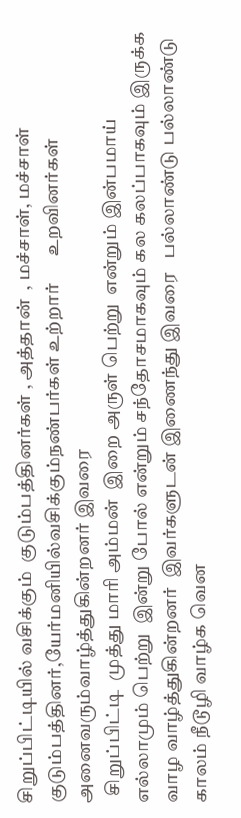சிறுப்பிட்டியில் வசிக்கும்  குடும்பத்தினர்கள் , அத்தான்  , மச்சாள், மச்சாள் குடும்பத்தினர்,யேர்மனியில்வசிக்கும்நண்பர்கள் உற்றார்      உறவினர்கள் அனைவரும்வாழ்த்துகின்றனர் இவரை
  சிறுப்பிட்டி  முத்து மாரி அம்மன்  இறை அருள் பெற்று  என்றும் இன்பமாய் எல்லாமும் பெற்று  இன்று போல் என்றும் சந்தோசமாகவும் கல கலப்பாகவும் இருக்க   வாழ வாழ்த்துகின்றனர்  இவர்களுடன் இணைந்து இவரை   பல்லாண்டு பல்லாண்டு காலம் நீடூழி வாழ்க வென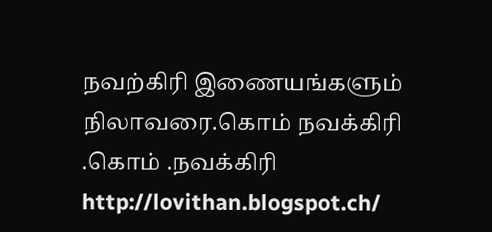நவற்கிரி இணையங்களும் நிலாவரை.கொம் நவக்கிரி .கொம் .நவக்கிரி http://lovithan.blogspot.ch/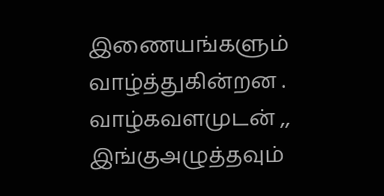இணையங்களும் வாழ்த்துகின்றன .
வாழ்கவளமுடன் ,,
இங்குஅழுத்தவும்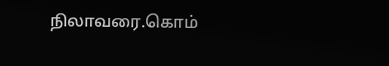நிலாவரை.கொம்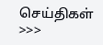செய்திகள் >>>